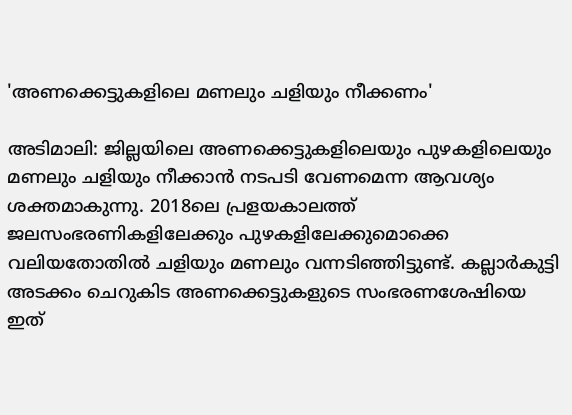'അണക്കെട്ടുകളിലെ മണലും ചളിയും നീക്കണം'

അടിമാലി: ജില്ലയിലെ അണക്കെട്ടുകളിലെയും പുഴകളിലെയും മണലും ചളിയും നീക്കാന്‍ നടപടി വേണമെന്ന ആവശ്യം ശക്തമാകുന്നു. 2018ലെ പ്രളയകാലത്ത് ജലസംഭരണികളിലേക്കും പുഴകളിലേക്കുമൊക്കെ വലിയതോതില്‍ ചളിയും മണലും വന്നടിഞ്ഞിട്ടുണ്ട്. കല്ലാര്‍കുട്ടി അടക്കം ചെറുകിട അണക്കെട്ടുകളുടെ സംഭരണശേഷിയെ ഇത്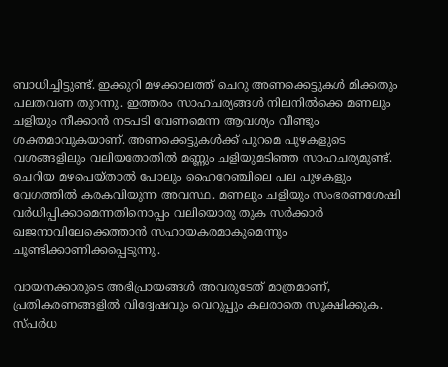ബാധിച്ചിട്ടുണ്ട്. ഇക്കുറി മഴക്കാലത്ത് ചെറു അണക്കെട്ടുകള്‍ മിക്കതും പലതവണ തുറന്നു. ഇത്തരം സാഹചര്യങ്ങള്‍ നിലനില്‍ക്കെ മണലും ചളിയും നീക്കാന്‍ നടപടി വേണമെന്ന ആവശ്യം വീണ്ടും ശക്തമാവുകയാണ്. അണക്കെട്ടുകള്‍ക്ക് പുറമെ പുഴകളുടെ വശങ്ങളിലും വലിയതോതില്‍ മണ്ണും ചളിയുമടിഞ്ഞ സാഹചര്യമുണ്ട്. ചെറിയ മഴപെയ്താല്‍ പോലും ഹൈറേഞ്ചിലെ പല പുഴകളും വേഗത്തില്‍ കരകവിയുന്ന അവസ്ഥ. മണലും ചളിയും സംഭരണശേഷി വര്‍ധിപ്പിക്കാമെന്നതിനൊപ്പം വലിയൊരു തുക സര്‍ക്കാര്‍ ഖജനാവിലേക്കെത്താന്‍ സഹായകരമാകുമെന്നും ചൂണ്ടിക്കാണിക്കപ്പെടുന്നു.

വായനക്കാരുടെ അഭിപ്രായങ്ങള്‍ അവരുടേത് മാത്രമാണ്, പ്രതികരണങ്ങളിൽ വിദ്വേഷവും വെറുപ്പും കലരാതെ സൂക്ഷിക്കുക. സ്പർധ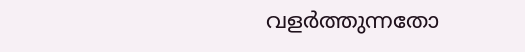വളർത്തുന്നതോ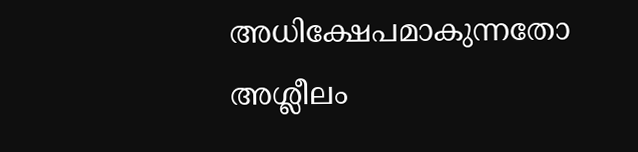അധിക്ഷേപമാകുന്നതോ അശ്ലീലം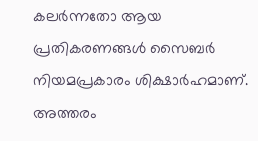കലർന്നതോ ആയ പ്രതികരണങ്ങൾ സൈബർ നിയമപ്രകാരം ശിക്ഷാർഹമാണ്. അത്തരം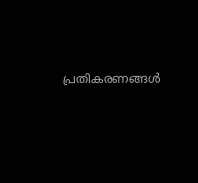പ്രതികരണങ്ങൾ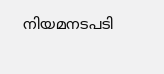നിയമനടപടി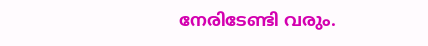നേരിടേണ്ടി വരും.